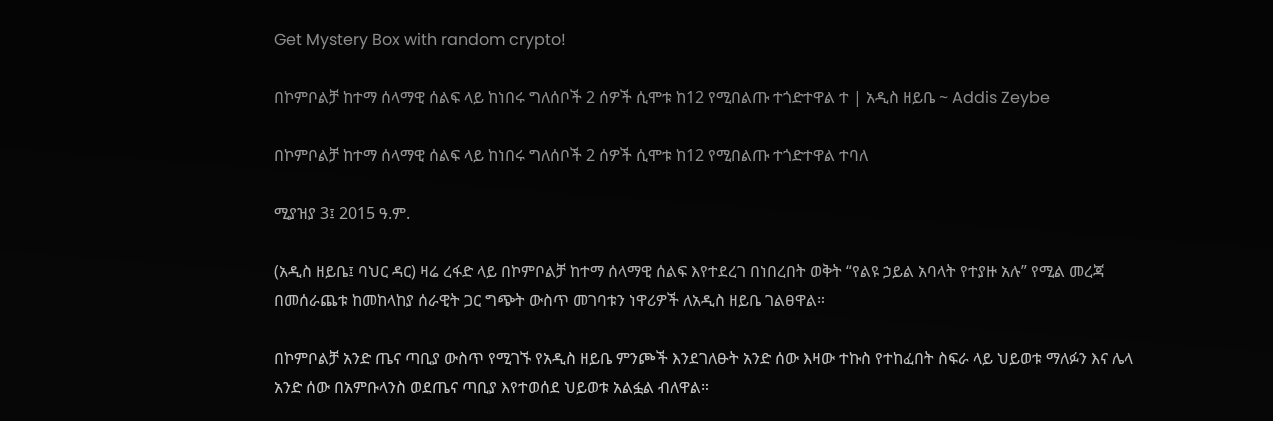Get Mystery Box with random crypto!

በኮምቦልቻ ከተማ ሰላማዊ ሰልፍ ላይ ከነበሩ ግለሰቦች 2 ሰዎች ሲሞቱ ከ12 የሚበልጡ ተጎድተዋል ተ | አዲስ ዘይቤ ~ Addis Zeybe

በኮምቦልቻ ከተማ ሰላማዊ ሰልፍ ላይ ከነበሩ ግለሰቦች 2 ሰዎች ሲሞቱ ከ12 የሚበልጡ ተጎድተዋል ተባለ

ሚያዝያ 3፤ 2015 ዓ.ም.

(አዲስ ዘይቤ፤ ባህር ዳር) ዛሬ ረፋድ ላይ በኮምቦልቻ ከተማ ሰላማዊ ሰልፍ እየተደረገ በነበረበት ወቅት “የልዩ ኃይል አባላት የተያዙ አሉ” የሚል መረጃ በመሰራጨቱ ከመከላከያ ሰራዊት ጋር ግጭት ውስጥ መገባቱን ነዋሪዎች ለአዲስ ዘይቤ ገልፀዋል።

በኮምቦልቻ አንድ ጤና ጣቢያ ውስጥ የሚገኙ የአዲስ ዘይቤ ምንጮች እንደገለፁት አንድ ሰው እዛው ተኩስ የተከፈበት ስፍራ ላይ ህይወቱ ማለፉን እና ሌላ አንድ ሰው በአምቡላንስ ወደጤና ጣቢያ እየተወሰደ ህይወቱ አልፏል ብለዋል።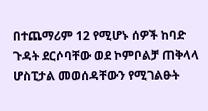በተጨማሪም 12 የሚሆኑ ሰዎች ከባድ ጉዳት ደርሶባቸው ወደ ኮምቦልቻ ጠቅላላ ሆስፒታል መወሰዳቸውን የሚገልፁት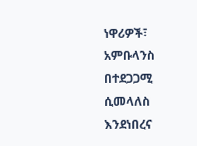ነዋሪዎች፣ አምቡላንስ በተደጋጋሚ ሲመላለስ እንደነበረና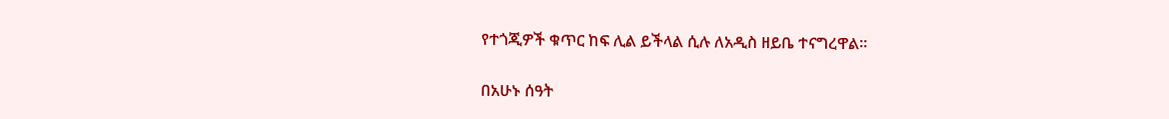የተጎጂዎች ቁጥር ከፍ ሊል ይችላል ሲሉ ለአዲስ ዘይቤ ተናግረዋል።

በአሁኑ ሰዓት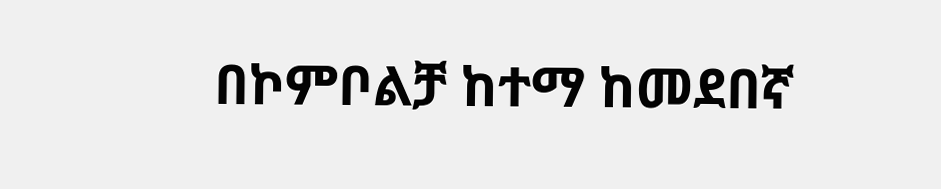በኮምቦልቻ ከተማ ከመደበኛ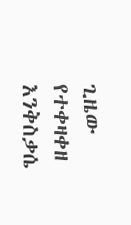ጊዜው የተቀዛቀዘ እንቅስቃሴ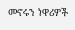መኖሩን ነዋሪዎች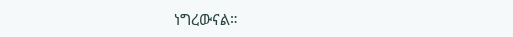ነግረውናል።